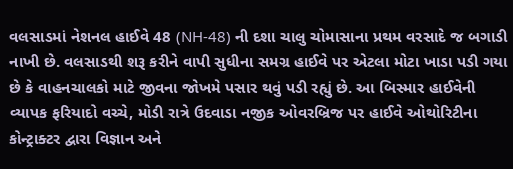વલસાડમાં નેશનલ હાઈવે 48 (NH-48) ની દશા ચાલુ ચોમાસાના પ્રથમ વરસાદે જ બગાડી નાખી છે. વલસાડથી શરૂ કરીને વાપી સુધીના સમગ્ર હાઈવે પર એટલા મોટા ખાડા પડી ગયા છે કે વાહનચાલકો માટે જીવના જોખમે પસાર થવું પડી રહ્યું છે. આ બિસ્માર હાઈવેની વ્યાપક ફરિયાદો વચ્ચે, મોડી રાત્રે ઉદવાડા નજીક ઓવરબ્રિજ પર હાઈવે ઓથોરિટીના કોન્ટ્રાક્ટર દ્વારા વિજ્ઞાન અને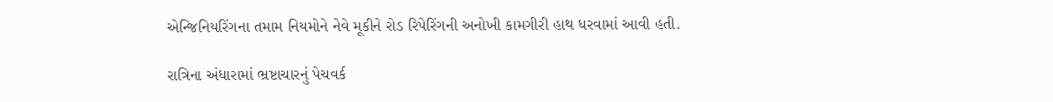એન્જિનિયરિંગના તમામ નિયમોને નેવે મૂકીને રોડ રિપેરિંગની અનોખી કામગીરી હાથ ધરવામાં આવી હતી.

રાત્રિના અંધારામાં ભ્રષ્ટાચારનું પેચવર્ક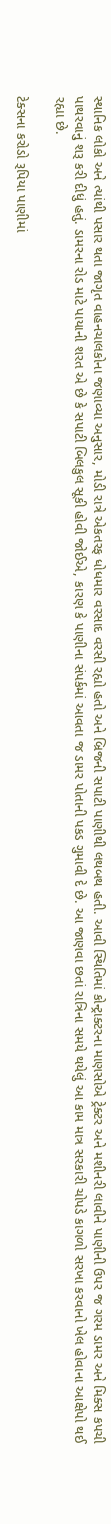સ્થાનિક લોકો અને ત્યાંથી પસાર થતા જાગૃત વાહનચાલકોના જણાવ્યા અનુસાર, મોડી રાત્રે એકતરફ ધોધમાર વરસાદ વરસી રહ્યો હતો અને બ્રિજની સપાટી પાણીથી લથબથ હતી. આવી સ્થિતિમાં કોન્ટ્રાક્ટરના માણસોએ ટ્રેક્ટર અને મશીનરી લાવીને પાણીની ઉપર જ ગરમ ડામર અને મિક્સ કપચી પાથરવાનું શરૂ કરી દીધું હતું. ડામરના રોડ માટે પાયાની શરત એ છે કે સપાટી બિલકુલ સૂકી હોવી જોઈએ, કારણ કે પાણીના સંપર્કમાં આવતા જ ડામર પોતાની પકડ ગુમાવી દે છે. આ જાણવા છતાં રાત્રિના સમયે થયેલું આ કામ માત્ર સરકારી ચોપડે કાગળો સરખા કરવાનો ખેલ હોવાના આક્ષેપો થઈ રહ્યા છે.

ટેક્સના કરોડો રૂપિયા પાણીમાં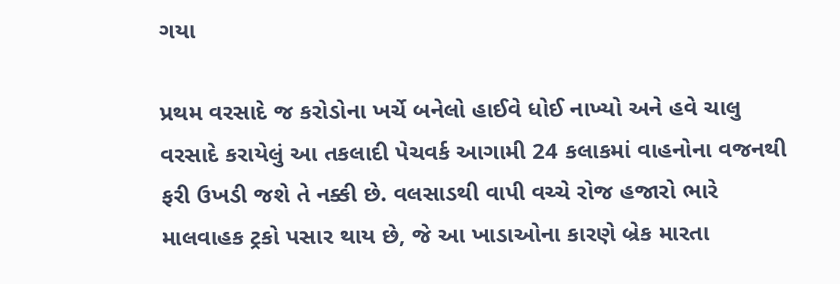ગયા

પ્રથમ વરસાદે જ કરોડોના ખર્ચે બનેલો હાઈવે ધોઈ નાખ્યો અને હવે ચાલુ વરસાદે કરાયેલું આ તકલાદી પેચવર્ક આગામી 24 કલાકમાં વાહનોના વજનથી ફરી ઉખડી જશે તે નક્કી છે. વલસાડથી વાપી વચ્ચે રોજ હજારો ભારે માલવાહક ટ્રકો પસાર થાય છે, જે આ ખાડાઓના કારણે બ્રેક મારતા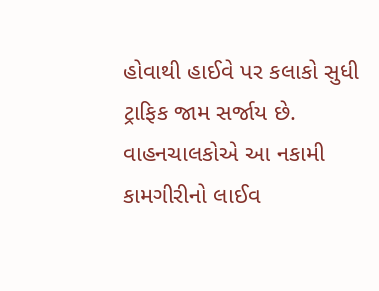હોવાથી હાઈવે પર કલાકો સુધી ટ્રાફિક જામ સર્જાય છે. વાહનચાલકોએ આ નકામી કામગીરીનો લાઈવ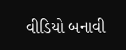વીડિયો બનાવી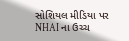સોશિયલ મીડિયા પર NHAI ના ઉચ્ચ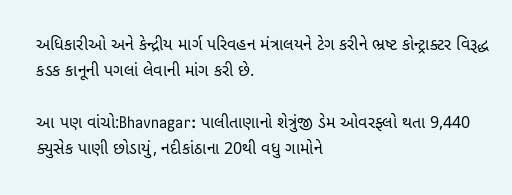અધિકારીઓ અને કેન્દ્રીય માર્ગ પરિવહન મંત્રાલયને ટેગ કરીને ભ્રષ્ટ કોન્ટ્રાક્ટર વિરૂદ્ધ કડક કાનૂની પગલાં લેવાની માંગ કરી છે.

આ પણ વાંચો:Bhavnagar: પાલીતાણાનો શેત્રુંજી ડેમ ઓવરફ્લો થતા 9,440 ક્યુસેક પાણી છોડાયું, નદીકાંઠાના 20થી વધુ ગામોને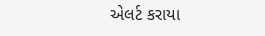એલર્ટ કરાયા